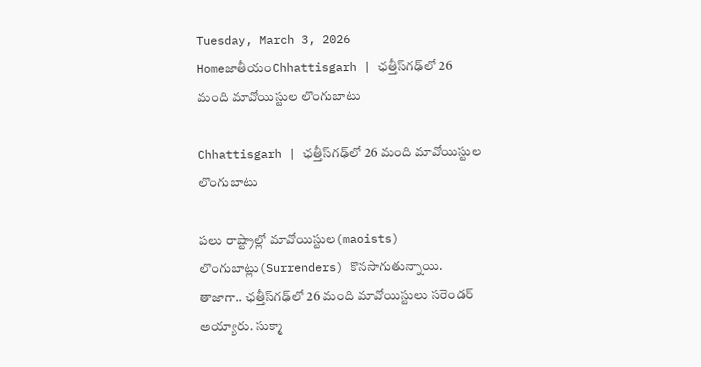Tuesday, March 3, 2026
HomeజాతీయంChhattisgarh | ఛత్తీస్‌గఢ్‌లో 26 మంది మావోయిస్టుల లొంగుబాటు

Chhattisgarh | ఛత్తీస్‌గఢ్‌లో 26 మంది మావోయిస్టుల లొంగుబాటు

పలు రాష్ట్రాల్లో మావోయిస్టుల(maoists) లొంగుబాట్లు(Surrenders) కొనసాగుతున్నాయి. తాజాగా.. ఛత్తీస్‌గఢ్‌లో 26 మంది మావోయిస్టులు సరెండర్ అయ్యారు. సుక్మా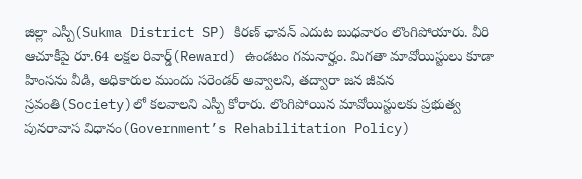జిల్లా ఎస్పీ(Sukma District SP) కిరణ్ ఛావన్ ఎదుట బుధవారం లొంగిపోయారు. వీరి ఆచూకీపై రూ.64 లక్షల రివార్డ్(Reward) ఉండటం గమనార్హం. మిగతా మావోయిస్టులు కూడా హింసను వీడి, అధికారుల ముందు సరెండర్ అవ్వాలని, తద్వారా జన జీవన స్రవంతి(Society)లో కలవాలని ఎస్పీ కోరారు. లొంగిపోయిన మావోయిస్టులకు ప్రభుత్వ పునరావాస విధానం(Government’s Rehabilitation Policy)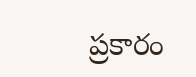ప్రకారం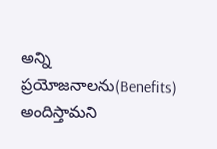అన్ని ప్రయోజనాలను(Benefits) అందిస్తామని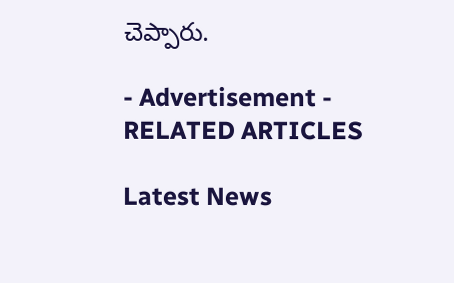చెప్పారు.

- Advertisement -
RELATED ARTICLES

Latest News